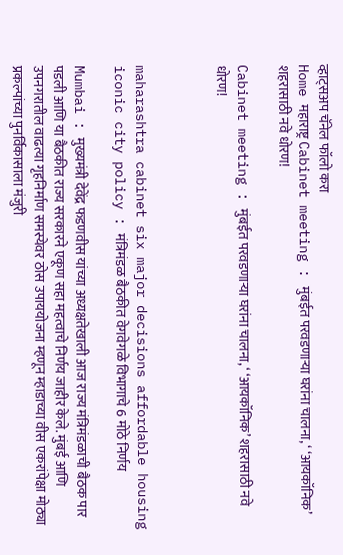व्हाट्सअप चॅनेल फॉलो करा
Home महाराष्ट्र Cabinet meeting : मुंबईत परवडणाऱ्या घरांना चालना, ‘ ‘आयकॉनिक’ शहरासाठी नवे धोरण!

Cabinet meeting : मुंबईत परवडणाऱ्या घरांना चालना, ‘ ‘आयकॉनिक’ शहरासाठी नवे धोरण!



maharashtra cabinet six major decisions affordable housing iconic city policy : मंत्रिमंडळ बैठकीत वेगवेगळे विभागाचे 6 मोठे निर्णय

Mumbai : मुख्यमंत्री देवेंद्र फडणवीस यांच्या अध्यक्षतेखाली आज राज्य मंत्रिमंडळाची बैठक पार पडली आणि या बैठकीत राज्य सरकारने एकूण सहा महत्वाचे निर्णय जाहीर केले. मुंबई आणि उपनगरातील वाढत्या गृहनिर्माण समस्येवर ठोस उपाययोजना म्हणून म्हाडाच्या वीस एकरांपेक्षा मोठ्या प्रकल्पांच्या पुनर्विकासाला मंजुरी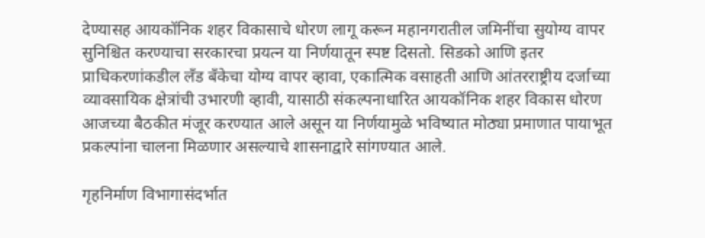देण्यासह आयकॉनिक शहर विकासाचे धोरण लागू करून महानगरातील जमिनींचा सुयोग्य वापर सुनिश्चित करण्याचा सरकारचा प्रयत्न या निर्णयातून स्पष्ट दिसतो. सिडको आणि इतर प्राधिकरणांकडील लँड बँकेचा योग्य वापर व्हावा, एकात्मिक वसाहती आणि आंतरराष्ट्रीय दर्जाच्या व्यावसायिक क्षेत्रांची उभारणी व्हावी, यासाठी संकल्पनाधारित आयकॉनिक शहर विकास धोरण आजच्या बैठकीत मंजूर करण्यात आले असून या निर्णयामुळे भविष्यात मोठ्या प्रमाणात पायाभूत प्रकल्पांना चालना मिळणार असल्याचे शासनाद्वारे सांगण्यात आले.

गृहनिर्माण विभागासंदर्भात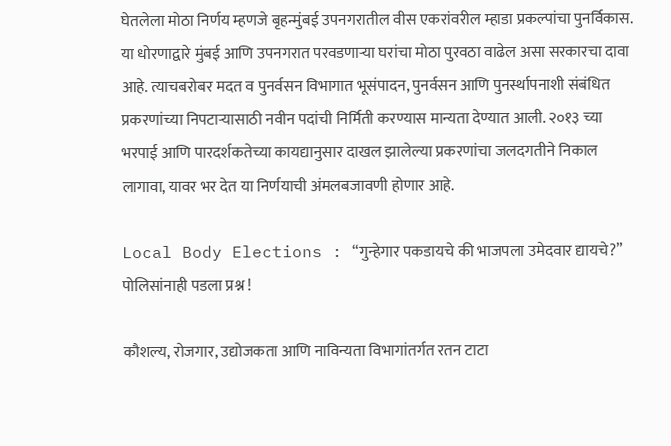घेतलेला मोठा निर्णय म्हणजे बृहन्मुंबई उपनगरातील वीस एकरांवरील म्हाडा प्रकल्पांचा पुनर्विकास. या धोरणाद्वारे मुंबई आणि उपनगरात परवडणाऱ्या घरांचा मोठा पुरवठा वाढेल असा सरकारचा दावा आहे. त्याचबरोबर मदत व पुनर्वसन विभागात भूसंपादन, पुनर्वसन आणि पुनर्स्थापनाशी संबंधित प्रकरणांच्या निपटाऱ्यासाठी नवीन पदांची निर्मिती करण्यास मान्यता देण्यात आली. २०१३ च्या भरपाई आणि पारदर्शकतेच्या कायद्यानुसार दाखल झालेल्या प्रकरणांचा जलदगतीने निकाल लागावा, यावर भर देत या निर्णयाची अंमलबजावणी होणार आहे.

Local Body Elections : “गुन्हेगार पकडायचे की भाजपला उमेदवार द्यायचे?” पोलिसांनाही पडला प्रश्न !

कौशल्य, रोजगार, उद्योजकता आणि नाविन्यता विभागांतर्गत रतन टाटा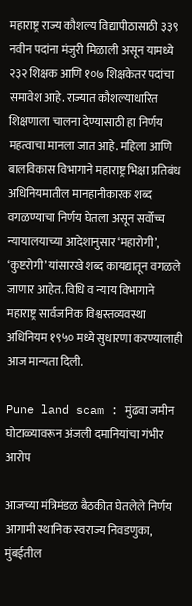महाराष्ट्र राज्य कौशल्य विद्यापीठासाठी ३३९ नवीन पदांना मंजुरी मिळाली असून यामध्ये २३२ शिक्षक आणि १०७ शिक्षकेतर पदांचा समावेश आहे. राज्यात कौशल्याधारित शिक्षणाला चालना देण्यासाठी हा निर्णय महत्वाचा मानला जात आहे. महिला आणि बालविकास विभागाने महाराष्ट्र भिक्षा प्रतिबंध अधिनियमातील मानहानीकारक शब्द वगळण्याचा निर्णय घेतला असून सर्वोच्च न्यायालयाच्या आदेशानुसार ‘महारोगी’, ‘कुष्टरोगी’ यांसारखे शब्द कायद्यातून वगळले जाणार आहेत. विधि व न्याय विभागाने महाराष्ट्र सार्वजनिक विश्वस्तव्यवस्था अधिनियम १९५० मध्ये सुधारणा करण्यालाही आज मान्यता दिली.

Pune land scam : मुंढवा जमीन घोटाळ्यावरून अंजली दमानियांचा गंभीर आरोप

आजच्या मंत्रिमंडळ बैठकीत घेतलेले निर्णय आगामी स्थानिक स्वराज्य निवडणुका, मुंबईतील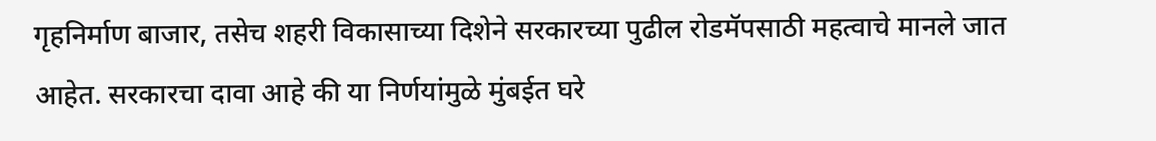गृहनिर्माण बाजार, तसेच शहरी विकासाच्या दिशेने सरकारच्या पुढील रोडमॅपसाठी महत्वाचे मानले जात आहेत. सरकारचा दावा आहे की या निर्णयांमुळे मुंबईत घरे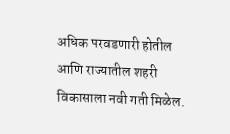अधिक परवडणारी होतील आणि राज्यातील शहरी विकासाला नवी गती मिळेल.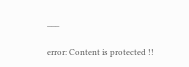___

error: Content is protected !!